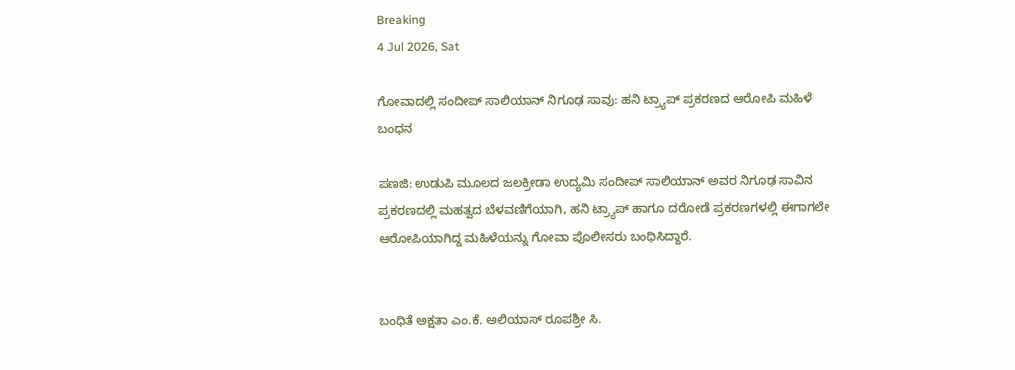Breaking
4 Jul 2026, Sat

ಗೋವಾದಲ್ಲಿ ಸಂದೀಪ್ ಸಾಲಿಯಾನ್ ನಿಗೂಢ ಸಾವು: ಹನಿ ಟ್ರ್ಯಾಪ್ ಪ್ರಕರಣದ ಆರೋಪಿ ಮಹಿಳೆ ಬಂಧನ

ಪಣಜಿ: ಉಡುಪಿ ಮೂಲದ ಜಲಕ್ರೀಡಾ ಉದ್ಯಮಿ ಸಂದೀಪ್ ಸಾಲಿಯಾನ್ ಅವರ ನಿಗೂಢ ಸಾವಿನ ಪ್ರಕರಣದಲ್ಲಿ ಮಹತ್ವದ ಬೆಳವಣಿಗೆಯಾಗಿ, ಹನಿ ಟ್ರ್ಯಾಪ್ ಹಾಗೂ ದರೋಡೆ ಪ್ರಕರಣಗಳಲ್ಲಿ ಈಗಾಗಲೇ ಆರೋಪಿಯಾಗಿದ್ದ ಮಹಿಳೆಯನ್ನು ಗೋವಾ ಪೊಲೀಸರು ಬಂಧಿಸಿದ್ದಾರೆ.


ಬಂಧಿತೆ ಅಕ್ಷತಾ ಎಂ.ಕೆ. ಅಲಿಯಾಸ್ ರೂಪಶ್ರೀ ಸಿ.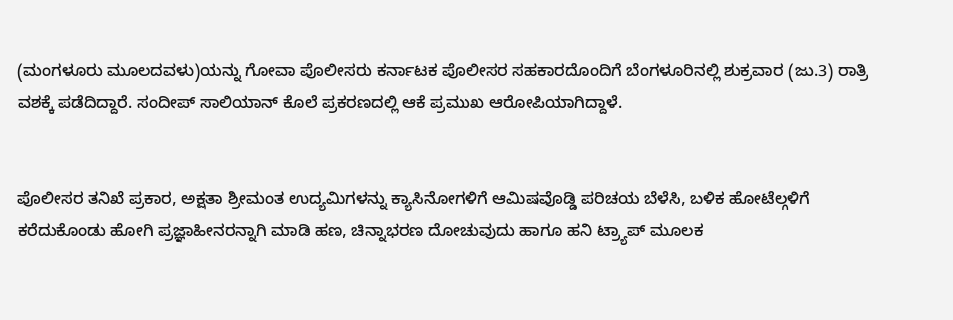(ಮಂಗಳೂರು ಮೂಲದವಳು)ಯನ್ನು ಗೋವಾ ಪೊಲೀಸರು ಕರ್ನಾಟಕ ಪೊಲೀಸರ ಸಹಕಾರದೊಂದಿಗೆ ಬೆಂಗಳೂರಿನಲ್ಲಿ ಶುಕ್ರವಾರ (ಜು.3) ರಾತ್ರಿ ವಶಕ್ಕೆ ಪಡೆದಿದ್ದಾರೆ. ಸಂದೀಪ್ ಸಾಲಿಯಾನ್ ಕೊಲೆ ಪ್ರಕರಣದಲ್ಲಿ ಆಕೆ ಪ್ರಮುಖ ಆರೋಪಿಯಾಗಿದ್ದಾಳೆ.


ಪೊಲೀಸರ ತನಿಖೆ ಪ್ರಕಾರ, ಅಕ್ಷತಾ ಶ್ರೀಮಂತ ಉದ್ಯಮಿಗಳನ್ನು ಕ್ಯಾಸಿನೋಗಳಿಗೆ ಆಮಿಷವೊಡ್ಡಿ ಪರಿಚಯ ಬೆಳೆಸಿ, ಬಳಿಕ ಹೋಟೆಲ್ಗಳಿಗೆ ಕರೆದುಕೊಂಡು ಹೋಗಿ ಪ್ರಜ್ಞಾಹೀನರನ್ನಾಗಿ ಮಾಡಿ ಹಣ, ಚಿನ್ನಾಭರಣ ದೋಚುವುದು ಹಾಗೂ ಹನಿ ಟ್ರ್ಯಾಪ್ ಮೂಲಕ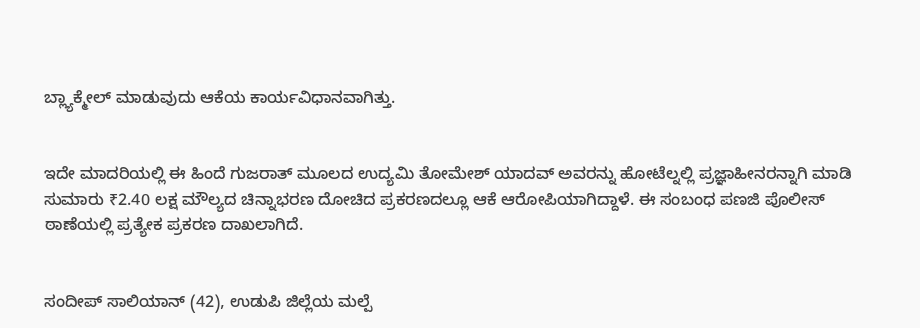ಬ್ಲ್ಯಾಕ್ಮೇಲ್ ಮಾಡುವುದು ಆಕೆಯ ಕಾರ್ಯವಿಧಾನವಾಗಿತ್ತು.


ಇದೇ ಮಾದರಿಯಲ್ಲಿ ಈ ಹಿಂದೆ ಗುಜರಾತ್ ಮೂಲದ ಉದ್ಯಮಿ ತೋಮೇಶ್ ಯಾದವ್ ಅವರನ್ನು ಹೋಟೆಲ್ನಲ್ಲಿ ಪ್ರಜ್ಞಾಹೀನರನ್ನಾಗಿ ಮಾಡಿ ಸುಮಾರು ₹2.40 ಲಕ್ಷ ಮೌಲ್ಯದ ಚಿನ್ನಾಭರಣ ದೋಚಿದ ಪ್ರಕರಣದಲ್ಲೂ ಆಕೆ ಆರೋಪಿಯಾಗಿದ್ದಾಳೆ. ಈ ಸಂಬಂಧ ಪಣಜಿ ಪೊಲೀಸ್ ಠಾಣೆಯಲ್ಲಿ ಪ್ರತ್ಯೇಕ ಪ್ರಕರಣ ದಾಖಲಾಗಿದೆ.


ಸಂದೀಪ್ ಸಾಲಿಯಾನ್ (42), ಉಡುಪಿ ಜಿಲ್ಲೆಯ ಮಲ್ಪೆ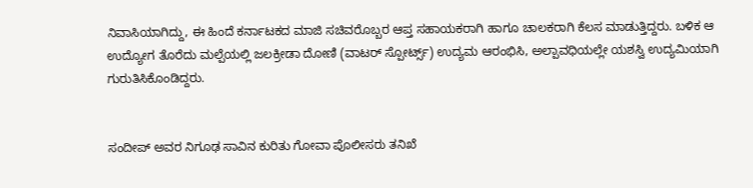ನಿವಾಸಿಯಾಗಿದ್ದು, ಈ ಹಿಂದೆ ಕರ್ನಾಟಕದ ಮಾಜಿ ಸಚಿವರೊಬ್ಬರ ಆಪ್ತ ಸಹಾಯಕರಾಗಿ ಹಾಗೂ ಚಾಲಕರಾಗಿ ಕೆಲಸ ಮಾಡುತ್ತಿದ್ದರು. ಬಳಿಕ ಆ ಉದ್ಯೋಗ ತೊರೆದು ಮಲ್ಪೆಯಲ್ಲಿ ಜಲಕ್ರೀಡಾ ದೋಣಿ (ವಾಟರ್ ಸ್ಪೋರ್ಟ್ಸ್) ಉದ್ಯಮ ಆರಂಭಿಸಿ, ಅಲ್ಪಾವಧಿಯಲ್ಲೇ ಯಶಸ್ವಿ ಉದ್ಯಮಿಯಾಗಿ ಗುರುತಿಸಿಕೊಂಡಿದ್ದರು.


ಸಂದೀಪ್ ಅವರ ನಿಗೂಢ ಸಾವಿನ ಕುರಿತು ಗೋವಾ ಪೊಲೀಸರು ತನಿಖೆ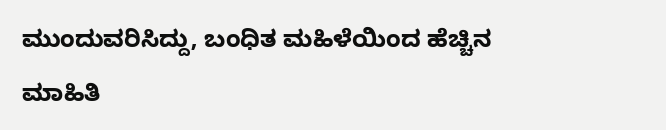ಮುಂದುವರಿಸಿದ್ದು, ಬಂಧಿತ ಮಹಿಳೆಯಿಂದ ಹೆಚ್ಚಿನ ಮಾಹಿತಿ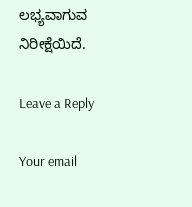ಲಭ್ಯವಾಗುವ ನಿರೀಕ್ಷೆಯಿದೆ.

Leave a Reply

Your email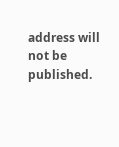address will not be published.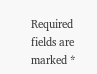Required fields are marked *